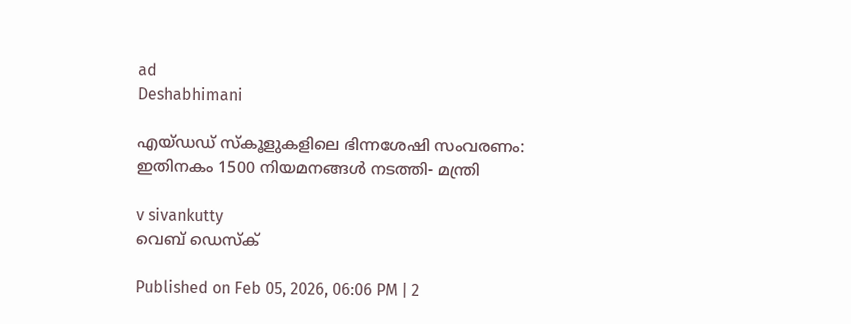ad
Deshabhimani

എയ്ഡഡ് സ്കൂളുകളിലെ ഭിന്നശേഷി സംവരണം: ഇതിനകം 1500 നിയമനങ്ങൾ നടത്തി- മന്ത്രി

v sivankutty
വെബ് ഡെസ്ക്

Published on Feb 05, 2026, 06:06 PM | 2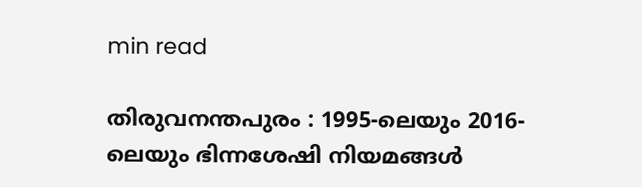min read

തിരുവനന്തപുരം : 1995-ലെയും 2016-ലെയും ഭിന്നശേഷി നിയമങ്ങൾ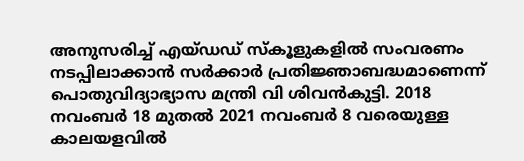അനുസരിച്ച് എയ്ഡഡ് സ്കൂളുകളിൽ സംവരണം നടപ്പിലാക്കാൻ സർക്കാർ പ്രതിജ്ഞാബദ്ധമാണെന്ന് പൊതുവിദ്യാഭ്യാസ മന്ത്രി വി ശിവൻകുട്ടി. 2018 നവംബർ 18 മുതൽ 2021 നവംബർ 8 വരെയുള്ള കാലയളവിൽ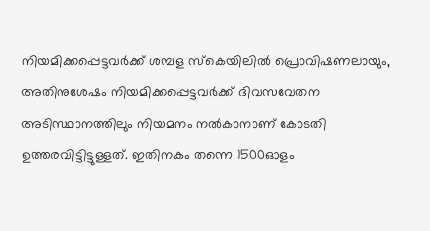നിയമിക്കപ്പെട്ടവർക്ക് ശമ്പള സ്കെയിലിൽ പ്രൊവിഷണലായും, അതിനുശേഷം നിയമിക്കപ്പെട്ടവർക്ക് ദിവസവേതന അടിസ്ഥാനത്തിലും നിയമനം നൽകാനാണ് കോടതി ഉത്തരവിട്ടിട്ടുള്ളത്. ഇതിനകം തന്നെ 1500ഓളം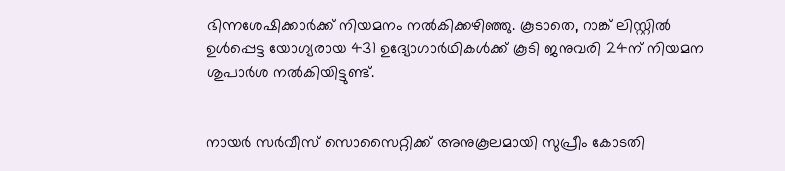ഭിന്നശേഷിക്കാർക്ക് നിയമനം നൽകിക്കഴിഞ്ഞു. കൂടാതെ, റാങ്ക് ലിസ്റ്റിൽ ഉൾപ്പെട്ട യോഗ്യരായ 431 ഉദ്യോഗാർഥികൾക്ക് കൂടി ജനുവരി 24ന് നിയമന ശുപാർശ നൽകിയിട്ടുണ്ട്.


നായർ സർവീസ് സൊസൈറ്റിക്ക് അനുകൂലമായി സുപ്രീം കോടതി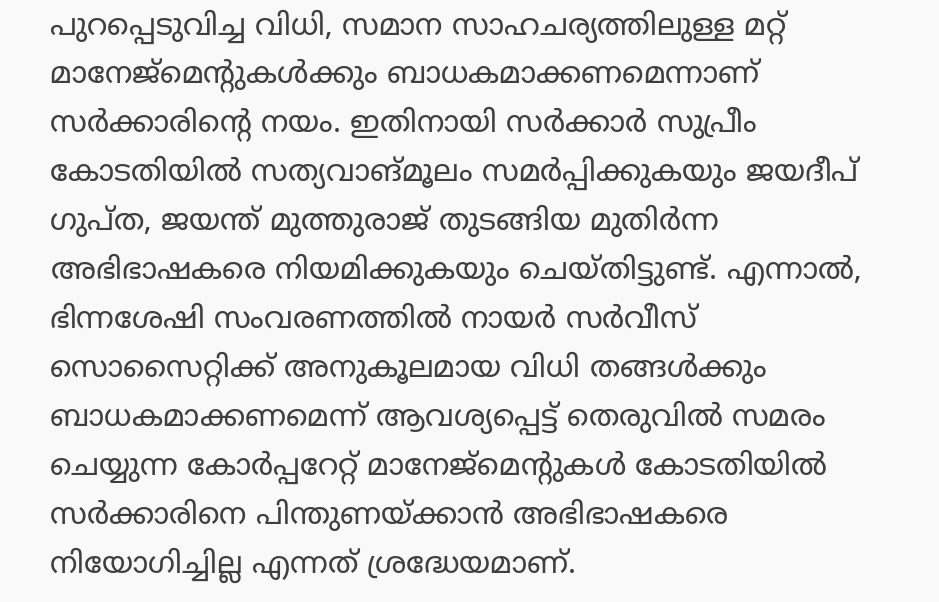പുറപ്പെടുവിച്ച വിധി, സമാന സാഹചര്യത്തിലുള്ള മറ്റ് മാനേജ്‌മെന്റുകൾക്കും ബാധകമാക്കണമെന്നാണ് സർക്കാരിന്റെ നയം. ഇതിനായി സർക്കാർ സുപ്രീം കോടതിയിൽ സത്യവാങ്മൂലം സമർപ്പിക്കുകയും ജയദീപ് ഗുപ്ത, ജയന്ത് മുത്തുരാജ് തുടങ്ങിയ മുതിർന്ന അഭിഭാഷകരെ നിയമിക്കുകയും ചെയ്തിട്ടുണ്ട്. എന്നാൽ, ഭിന്നശേഷി സംവരണത്തിൽ നായർ സർവീസ് സൊസൈറ്റിക്ക് അനുകൂലമായ വിധി തങ്ങൾക്കും ബാധകമാക്കണമെന്ന് ആവശ്യപ്പെട്ട് തെരുവിൽ സമരം ചെയ്യുന്ന കോർപ്പറേറ്റ് മാനേജ്‌മെന്റുകൾ കോടതിയിൽ സർക്കാരിനെ പിന്തുണയ്ക്കാൻ അഭിഭാഷകരെ നിയോഗിച്ചില്ല എന്നത് ശ്രദ്ധേയമാണ്.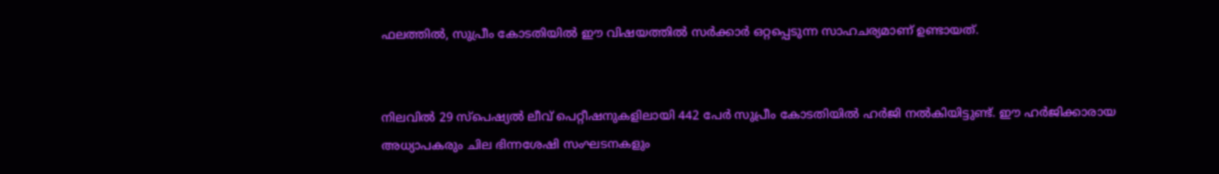ഫലത്തിൽ, സുപ്രീം കോടതിയിൽ ഈ വിഷയത്തിൽ സർക്കാർ ഒറ്റപ്പെടുന്ന സാഹചര്യമാണ് ഉണ്ടായത്.


നിലവിൽ 29 സ്പെഷ്യൽ ലീവ് പെറ്റീഷനുകളിലായി 442 പേർ സുപ്രീം കോടതിയിൽ ഹർജി നൽകിയിട്ടുണ്ട്. ഈ ഹർജിക്കാരായ അധ്യാപകരും ചില ഭിന്നശേഷി സംഘടനകളും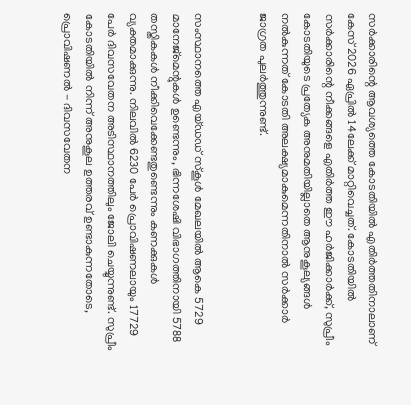സർക്കാരിന്റെ ആവശ്യത്തെ കോടതിയിൽ എതിർത്തതിനാലാണ് കേസ് 2026 ഏപ്രിൽ 14ലേക്ക് മാറ്റിവെച്ചത്. കോടതിയിൽ സർക്കാരിന്റെ നീക്കങ്ങളെ എതിർത്ത ഈ ഹർജിക്കാർക്ക്, സുപ്രീം കോടതിയുടെ പ്രത്യേക അനുമതിയില്ലാതെ ആനുകൂല്യങ്ങൾ നൽകുന്നത് കോടതി അലക്ഷ്യമാകുമെന്നതിനാൽ സർക്കാർ ജാഗ്രത പുലർത്തുന്നുണ്ട്.


സംസ്ഥാനത്തെ എയ്ഡഡ് സ്കൂൾ മേഖലയിൽ ആകെ 5729 മാനേജ്‌മെന്റുകൾ ഉണ്ടെന്നും, ഭിന്നശേഷി വിഭാഗത്തിനായി 5788 തസ്തികകൾ നീക്കിവെക്കേണ്ടതുണ്ടെന്നും കണക്കുകൾ വ്യക്തമാക്കുന്നു. നിലവിൽ 6230 പേർ പ്രൊവിഷണലായും 17729 പേർ ദിവസവേതന അടിസ്ഥാനത്തിലും ജോലി ചെയ്യുന്നുണ്ട്. സുപ്രീം കോടതിയിൽ നിന്ന് അനുകൂല ഉത്തരവ് ഉണ്ടാകുന്നതോടെ, പ്രൊവിഷണൽ - ദിവസവേതന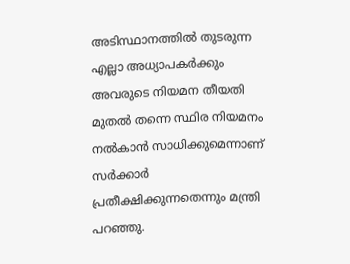അടിസ്ഥാനത്തിൽ തുടരുന്ന എല്ലാ അധ്യാപകർക്കും അവരുടെ നിയമന തീയതി മുതൽ തന്നെ സ്ഥിര നിയമനം നൽകാൻ സാധിക്കുമെന്നാണ് സർക്കാർ പ്രതീക്ഷിക്കുന്നതെന്നും മന്ത്രി പറഞ്ഞു.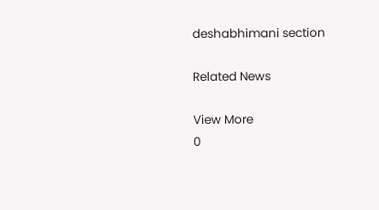deshabhimani section

Related News

View More
0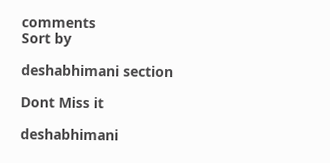comments
Sort by

deshabhimani section

Dont Miss it

deshabhimani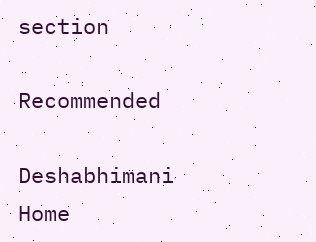section

Recommended

Deshabhimani
Home